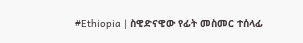#Ethiopia | ስዊድናዊው የፊት መስመር ተሰላፊ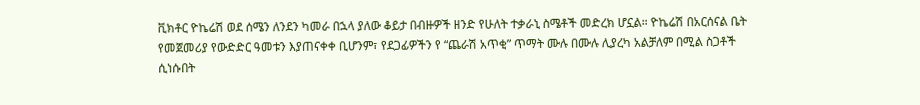ቪክቶር ዮኬሬሽ ወደ ሰሜን ለንደን ካመራ በኋላ ያለው ቆይታ በብዙዎች ዘንድ የሁለት ተቃራኒ ስሜቶች መድረክ ሆኗል። ዮኬሬሽ በአርሰናል ቤት የመጀመሪያ የውድድር ዓመቱን እያጠናቀቀ ቢሆንም፣ የደጋፊዎችን የ “ጨራሽ አጥቂ” ጥማት ሙሉ በሙሉ ሊያረካ አልቻለም በሚል ስጋቶች ሲነሱበት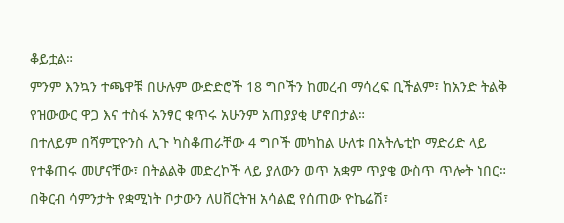ቆይቷል።
ምንም እንኳን ተጫዋቹ በሁሉም ውድድሮች 18 ግቦችን ከመረብ ማሳረፍ ቢችልም፣ ከአንድ ትልቅ የዝውውር ዋጋ እና ተስፋ አንፃር ቁጥሩ አሁንም አጠያያቂ ሆኖበታል።
በተለይም በሻምፒዮንስ ሊጉ ካስቆጠራቸው 4 ግቦች መካከል ሁለቱ በአትሌቲኮ ማድሪድ ላይ የተቆጠሩ መሆናቸው፣ በትልልቅ መድረኮች ላይ ያለውን ወጥ አቋም ጥያቄ ውስጥ ጥሎት ነበር።
በቅርብ ሳምንታት የቋሚነት ቦታውን ለሀቨርትዝ አሳልፎ የሰጠው ዮኬሬሽ፣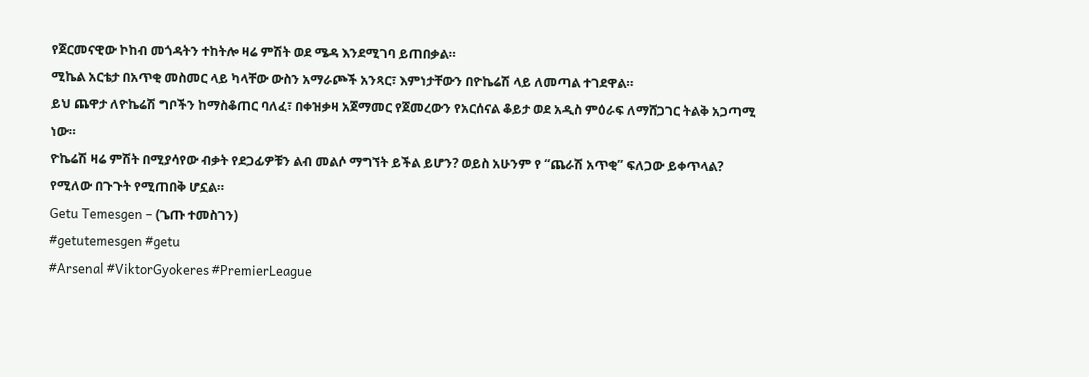የጀርመናዊው ኮከብ መጎዳትን ተከትሎ ዛሬ ምሽት ወደ ሜዳ እንደሚገባ ይጠበቃል።
ሚኬል አርቴታ በአጥቂ መስመር ላይ ካላቸው ውስን አማራጮች አንጻር፣ እምነታቸውን በዮኬሬሽ ላይ ለመጣል ተገደዋል።
ይህ ጨዋታ ለዮኬሬሽ ግቦችን ከማስቆጠር ባለፈ፣ በቀዝቃዛ አጀማመር የጀመረውን የአርሰናል ቆይታ ወደ አዲስ ምዕራፍ ለማሸጋገር ትልቅ አጋጣሚ ነው።
ዮኬሬሽ ዛሬ ምሽት በሚያሳየው ብቃት የደጋፊዎቹን ልብ መልሶ ማግኘት ይችል ይሆን? ወይስ አሁንም የ “ጨራሽ አጥቂ” ፍለጋው ይቀጥላል? የሚለው በጉጉት የሚጠበቅ ሆኗል።
Getu Temesgen – (ጌጡ ተመስገን)
#getutemesgen #getu
#Arsenal #ViktorGyokeres #PremierLeague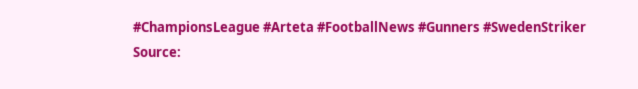#ChampionsLeague #Arteta #FootballNews #Gunners #SwedenStriker
Source: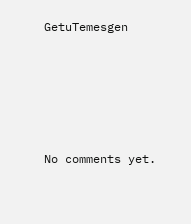GetuTemesgen









No comments yet.